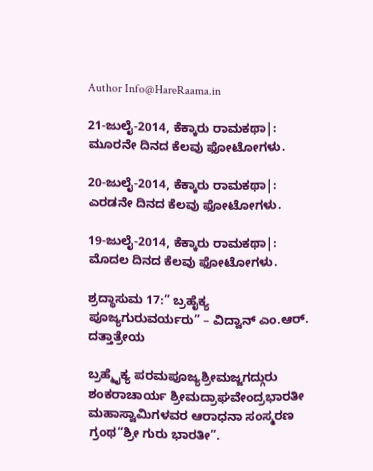Author Info@HareRaama.in

21-ಜುಲೈ-2014, ಕೆಕ್ಕಾರು ರಾಮಕಥಾ|: ಮೂರನೇ ದಿನದ ಕೆಲವು ಫೋಟೋಗಳು.

20-ಜುಲೈ-2014, ಕೆಕ್ಕಾರು ರಾಮಕಥಾ|: ಎರಡನೇ ದಿನದ ಕೆಲವು ಫೋಟೋಗಳು.

19-ಜುಲೈ-2014, ಕೆಕ್ಕಾರು ರಾಮಕಥಾ|: ಮೊದಲ ದಿನದ ಕೆಲವು ಫೋಟೋಗಳು.

ಶ್ರದ್ಧಾಸುಮ 17:” ಬ್ರಹೈಕ್ಯ ಪೂಜ್ಯಗುರುವರ್ಯರು” – ವಿದ್ವಾನ್ ಎಂ.ಆರ್. ದತ್ತಾತ್ರೇಯ

ಬ್ರಹ್ಮೈಕ್ಯ ಪರಮಪೂಜ್ಯಶ್ರೀಮಜ್ಜಗದ್ಗುರು ಶಂಕರಾಚಾರ್ಯ ಶ್ರೀಮದ್ರಾಘವೇಂದ್ರಭಾರತೀ ಮಹಾಸ್ವಾಮಿಗಳವರ ಆರಾಧನಾ ಸಂಸ್ಮರಣ ಗ್ರಂಥ“ಶ್ರೀ ಗುರು ಭಾರತೀ”.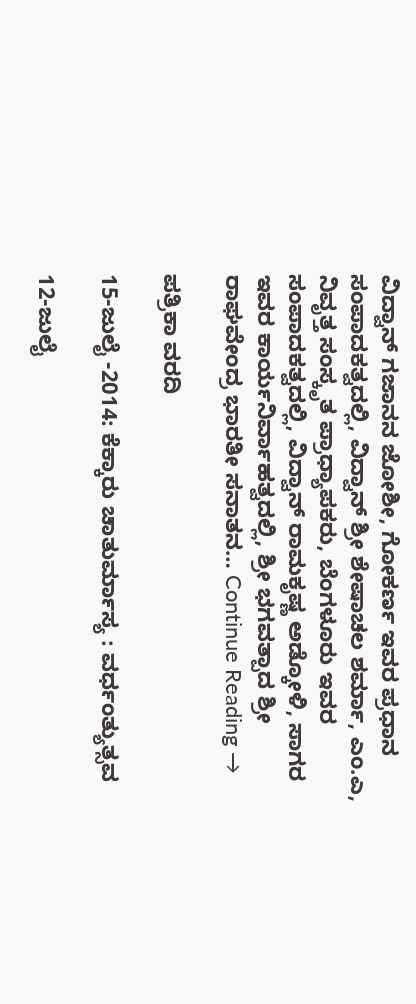ವಿದ್ವಾನ್ ಗಜಾನನ ಜೋಶೀ, ಗೋಕರ್ಣ ಇವರ ಪ್ರಧಾನ ಸಂಪಾದಕತ್ವದಲ್ಲಿ, ವಿದ್ವಾನ್ ಶ್ರೀ ಶೇಷಾಚಲ ಶರ್ಮಾ, ಎಂ.ಎ, ನಿವೃತ್ತ ಸಂಸ್ಕೃತ ಪ್ರಾಧ್ಯಾಪಕರು, ಬೆಂಗಳೂರು ಇವರ ಸಂಪಾದಕತ್ವದಲ್ಲಿ, ವಿದ್ವಾನ್ ರಾಮಕೃಷ್ಣ ಅಡ್ಕೋಳಿ, ಸಾಗರ ಇವರ ಕಾರ್ಯನಿರ್ವಾಹತ್ವದಲ್ಲಿ, ಶ್ರೀ ಭಗವತ್ಪಾದ ಶ್ರೀ ರಾಘವೇಂದ್ರ ಭಾರತೀ ಸನಾತನ… Continue Reading →

ಪತ್ರಿಕಾ ವರದಿ

15-ಜುಲೈ -2014: ಕೆಕ್ಕಾರು ಚಾತುರ್ಮಾಸ್ಯ : ವರ್ಧಂತ್ಯುತ್ಸವ

12-ಜುಲೈ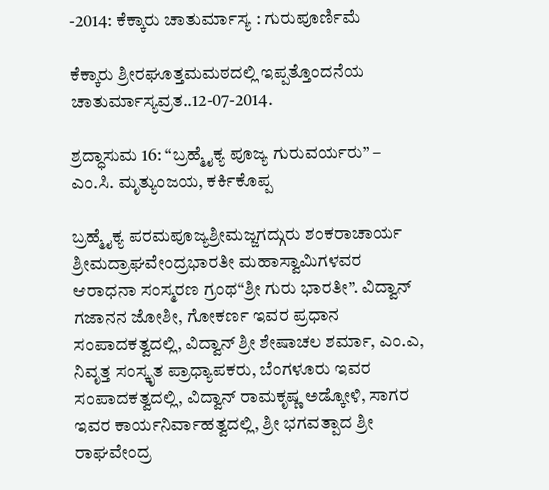-2014: ಕೆಕ್ಕಾರು ಚಾತುರ್ಮಾಸ್ಯ : ಗುರುಪೂರ್ಣಿಮೆ

ಕೆಕ್ಕಾರು ಶ್ರೀರಘೂತ್ತಮಮಠದಲ್ಲಿ ಇಪ್ಪತ್ತೊಂದನೆಯ ಚಾತುರ್ಮಾಸ್ಯವ್ರತ..12-07-2014.

ಶ್ರದ್ಧಾಸುಮ 16: “ಬ್ರಹ್ಮೈಕ್ಯ ಪೂಜ್ಯ ಗುರುವರ್ಯರು” – ಎಂ.ಸಿ. ಮೃತ್ಯುಂಜಯ, ಕರ್ಕಿಕೊಪ್ಪ

ಬ್ರಹ್ಮೈಕ್ಯ ಪರಮಪೂಜ್ಯಶ್ರೀಮಜ್ಜಗದ್ಗುರು ಶಂಕರಾಚಾರ್ಯ ಶ್ರೀಮದ್ರಾಘವೇಂದ್ರಭಾರತೀ ಮಹಾಸ್ವಾಮಿಗಳವರ ಆರಾಧನಾ ಸಂಸ್ಮರಣ ಗ್ರಂಥ“ಶ್ರೀ ಗುರು ಭಾರತೀ”. ವಿದ್ವಾನ್ ಗಜಾನನ ಜೋಶೀ, ಗೋಕರ್ಣ ಇವರ ಪ್ರಧಾನ ಸಂಪಾದಕತ್ವದಲ್ಲಿ, ವಿದ್ವಾನ್ ಶ್ರೀ ಶೇಷಾಚಲ ಶರ್ಮಾ, ಎಂ.ಎ, ನಿವೃತ್ತ ಸಂಸ್ಕೃತ ಪ್ರಾಧ್ಯಾಪಕರು, ಬೆಂಗಳೂರು ಇವರ ಸಂಪಾದಕತ್ವದಲ್ಲಿ, ವಿದ್ವಾನ್ ರಾಮಕೃಷ್ಣ ಅಡ್ಕೋಳಿ, ಸಾಗರ ಇವರ ಕಾರ್ಯನಿರ್ವಾಹತ್ವದಲ್ಲಿ, ಶ್ರೀ ಭಗವತ್ಪಾದ ಶ್ರೀ ರಾಘವೇಂದ್ರ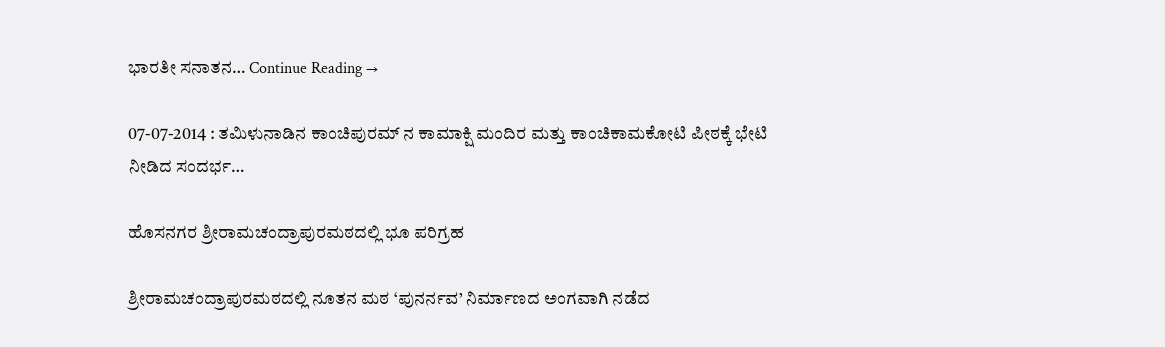ಭಾರತೀ ಸನಾತನ… Continue Reading →

07-07-2014 : ತಮಿಳುನಾಡಿನ ಕಾಂಚಿಪುರಮ್ ನ ಕಾಮಾಕ್ಷಿ ಮಂದಿರ ಮತ್ತು ಕಾಂಚಿಕಾಮಕೋಟಿ ಪೀಠಕ್ಕೆ ಭೇಟಿ ನೀಡಿದ ಸಂದರ್ಭ…

ಹೊಸನಗರ ಶ್ರೀರಾಮಚಂದ್ರಾಪುರಮಠದಲ್ಲಿ ಭೂ ಪರಿಗ್ರಹ

ಶ್ರೀರಾಮಚಂದ್ರಾಪುರಮಠದಲ್ಲಿ ನೂತನ ಮಠ ‘ಪುನರ್ನವ’ ನಿರ್ಮಾಣದ ಅಂಗವಾಗಿ ನಡೆದ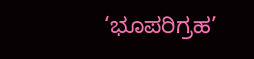‘ಭೂಪರಿಗ್ರಹ’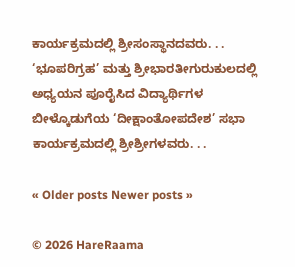ಕಾರ್ಯಕ್ರಮದಲ್ಲಿ ಶ್ರೀಸಂಸ್ಥಾನದವರು. . . ‘ಭೂಪರಿಗ್ರಹ’ ಮತ್ತು ಶ್ರೀಭಾರತೀಗುರುಕುಲದಲ್ಲಿ ಅಧ್ಯಯನ ಪೂರೈಸಿದ ವಿದ್ಯಾರ್ಥಿಗಳ ಬೀಳ್ಕೊಡುಗೆಯ ‘ದೀಕ್ಷಾಂತೋಪದೇಶ’ ಸಭಾ ಕಾರ್ಯಕ್ರಮದಲ್ಲಿ ಶ್ರೀಶ್ರೀಗಳವರು. . .

« Older posts Newer posts »

© 2026 HareRaama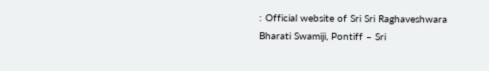: Official website of Sri Sri Raghaveshwara Bharati Swamiji, Pontiff – Sri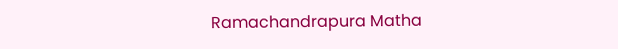Ramachandrapura Matha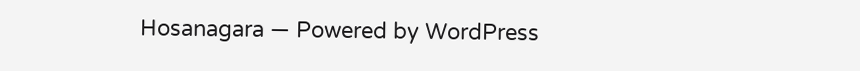Hosanagara — Powered by WordPress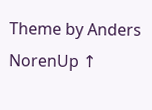Theme by Anders NorenUp ↑